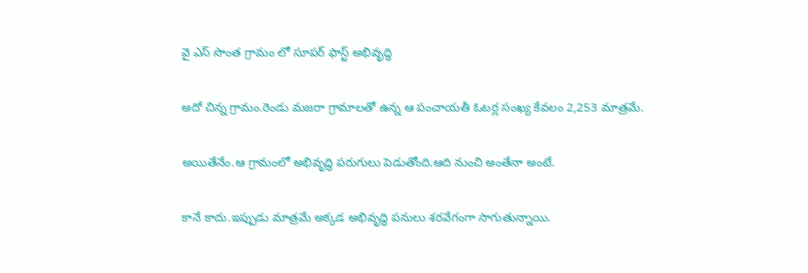వై ఎస్ సొంత గ్రామం లో సూపర్ ఫాస్ట్ అభివృద్ధి

అదో చిన్న గ్రామం.రెండు మజరా గ్రామాలతో ఉన్న ఆ పంచాయతీ ఓటర్ల సంఖ్య కేవలం 2,253 మాత్రమే.

అయితేనేం.ఆ గ్రామంలో అభివృద్ధి పరుగులు పెడుతోంది.ఆది నుంచి అంతేనా అంటే.

కానే కాదు.ఇప్పుడు మాత్రమే అక్కడ అభివృద్ధి పనులు శరవేగంగా సాగుతున్నాయి.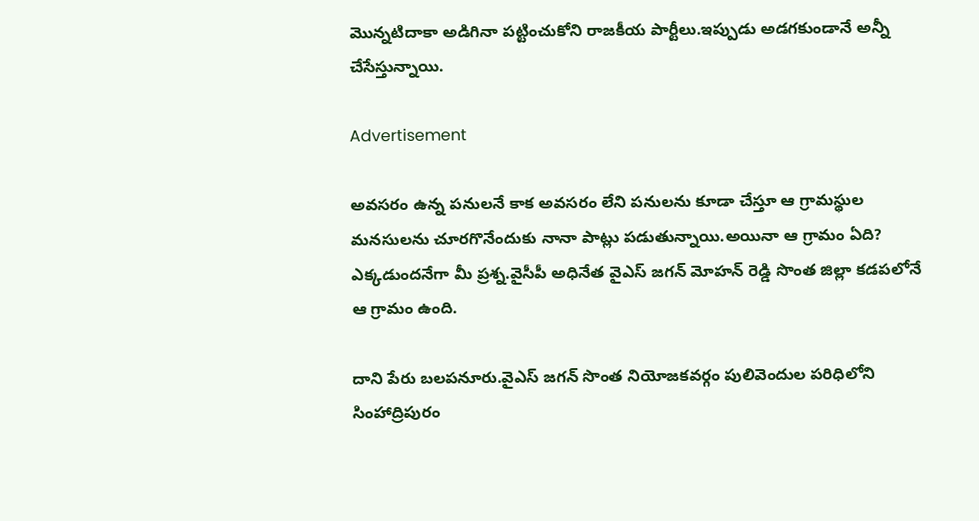మొన్నటిదాకా అడిగినా పట్టించుకోని రాజకీయ పార్టీలు.ఇప్పుడు అడగకుండానే అన్నీ చేసేస్తున్నాయి.

Advertisement

అవసరం ఉన్న పనులనే కాక అవసరం లేని పనులను కూడా చేస్తూ ఆ గ్రామస్థుల మనసులను చూరగొనేందుకు నానా పాట్లు పడుతున్నాయి.అయినా ఆ గ్రామం ఏది? ఎక్కడుందనేగా మీ ప్రశ్న.వైసీపీ అధినేత వైఎస్ జగన్ మోహన్ రెడ్డి సొంత జిల్లా కడపలోనే ఆ గ్రామం ఉంది.

దాని పేరు బలపనూరు.వైఎస్ జగన్ సొంత నియోజకవర్గం పులివెందుల పరిధిలోని సింహాద్రిపురం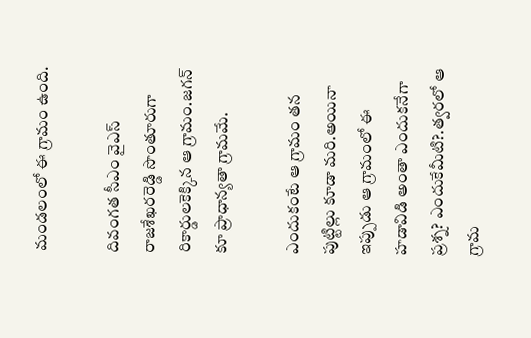మండలంలో ఈ గ్రామం ఉంది.

దివంగత సీఎం వైఎస్ రాజశేఖరరెడ్డి సొంతూరుగా రికార్డులకెక్కిన ఆ గ్రామం.జగన్ కూ ప్రాధాన్యతా గ్రామమే.

ఎందుకంటే ఆ గ్రామం తన పుట్టిల్లు కూడా మరి.అయినా ఇప్పుడు ఆ గ్రామంలో ఈ హడావిడి అంతా ఎందుకనేగా ప్రశ్న? ఎందుకేమీటి?.త్వరలో ఆ గ్రామ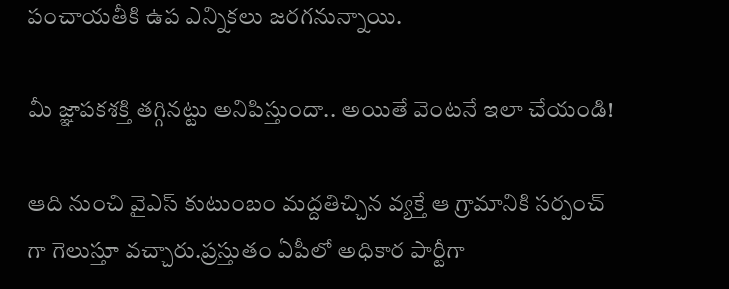పంచాయతీకి ఉప ఎన్నికలు జరగనున్నాయి.

మీ జ్ఞాపకశక్తి తగ్గినట్టు అనిపిస్తుందా.. అయితే వెంటనే ఇలా చేయండి!

ఆది నుంచి వైఎస్ కుటుంబం మద్దతిచ్చిన వ్యక్తే ఆ గ్రామానికి సర్పంచ్ గా గెలుస్తూ వచ్చారు.ప్రస్తుతం ఏపీలో అధికార పార్టీగా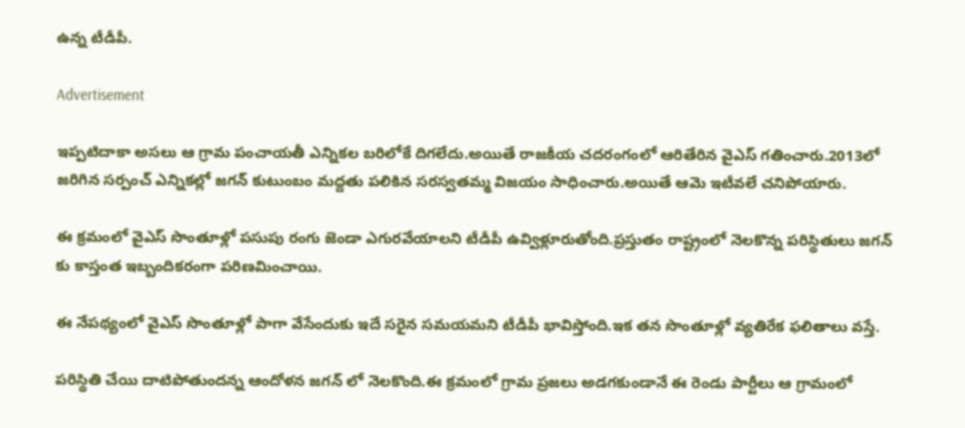ఉన్న టీడీపీ.

Advertisement

ఇప్పటిదాకా అసలు ఆ గ్రామ పంచాయతీ ఎన్నికల బరిలోకే దిగలేదు.అయితే రాజకీయ చదరంగంలో ఆరితేరిన వైఎస్ గతించారు.2013లో జరిగిన సర్పంచ్ ఎన్నికల్లో జగన్ కుటుంబం మద్దతు పలికిన సరస్వతమ్మ విజయం సాధించారు.అయితే ఆమె ఇటీవలే చనిపోయారు.

ఈ క్రమంలో వైఎస్ సొంతూళ్లో పసుపు రంగు జెండా ఎగురవేయాలని టీడీపీ ఉవ్విళ్లూరుతోంది.ప్రస్తుతం రాష్ట్రంలో నెలకొన్న పరిస్థితులు జగన్ కు కాస్తంత ఇబ్బందికరంగా పరిణమించాయి.

ఈ నేపథ్యంలో వైఎస్ సొంతూళ్లో పాగా వేసేందుకు ఇదే సరైన సమయమని టీడీపీ భావిస్తోంది.ఇక తన సొంతూళ్లో వ్యతిరేక ఫలితాలు వస్తే.

పరిస్థితి చేయి దాటిపోతుందన్న ఆందోళన జగన్ లో నెలకొంది.ఈ క్రమంలో గ్రామ ప్రజలు అడగకుండానే ఈ రెండు పార్టీలు ఆ గ్రామంలో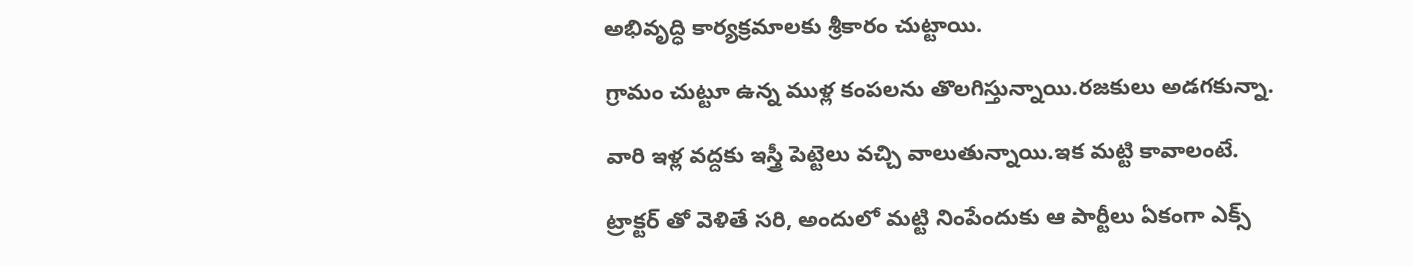అభివృద్ధి కార్యక్రమాలకు శ్రీకారం చుట్టాయి.

గ్రామం చుట్టూ ఉన్న ముళ్ల కంపలను తొలగిస్తున్నాయి.రజకులు అడగకున్నా.

వారి ఇళ్ల వద్దకు ఇస్త్రీ పెట్టెలు వచ్చి వాలుతున్నాయి.ఇక మట్టి కావాలంటే.

ట్రాక్టర్ తో వెళితే సరి, అందులో మట్టి నింపేందుకు ఆ పార్టీలు ఏకంగా ఎక్స్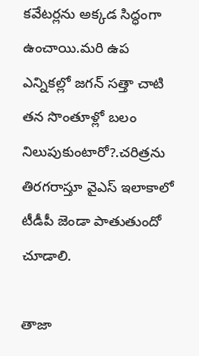కవేటర్లను అక్కడ సిద్ధంగా ఉంచాయి.మరి ఉప ఎన్నికల్లో జగన్ సత్తా చాటి తన సొంతూళ్లో బలం నిలుపుకుంటారో?.చరిత్రను తిరగరాస్తూ వైఎస్ ఇలాకాలో టీడీపీ జెండా పాతుతుందో చూడాలి.

తాజా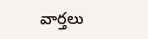వార్తలు